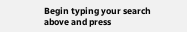Begin typing your search above and press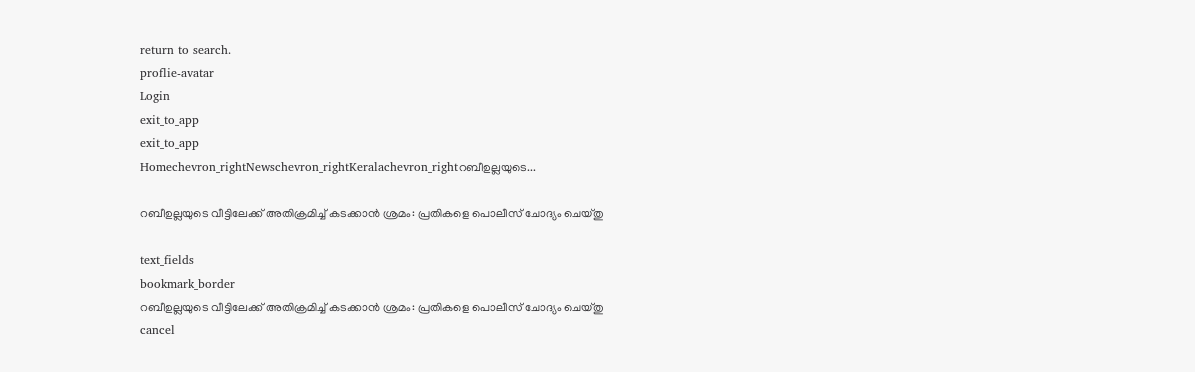return to search.
proflie-avatar
Login
exit_to_app
exit_to_app
Homechevron_rightNewschevron_rightKeralachevron_rightറബീഉല്ലയുടെ...

റബീഉല്ലയുടെ വീട്ടിലേക്ക് അതിക്രമിച്ച് കടക്കാൻ ശ്രമം: പ്രതികളെ പൊലീസ് ചോദ്യം ചെയ്തു

text_fields
bookmark_border
റബീഉല്ലയുടെ വീട്ടിലേക്ക് അതിക്രമിച്ച് കടക്കാൻ ശ്രമം: പ്രതികളെ പൊലീസ് ചോദ്യം ചെയ്തു
cancel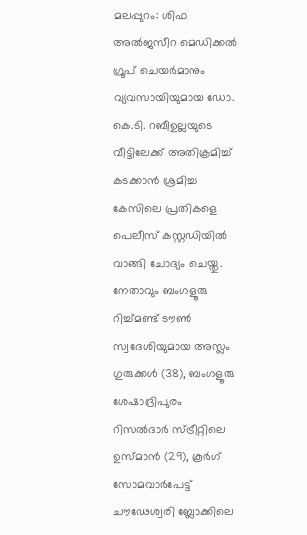മലപ്പുറം: ശിഫ അൽജസീറ മെഡിക്കൽ ഗ്രൂപ് ചെയർമാനും വ്യവസായിയുമായ ഡോ. കെ.ടി. റബീഉല്ലയുടെ വീട്ടിലേക്ക് അതിക്രമിച്ച് കടക്കാൻ ശ്രമിച്ച കേസിലെ പ്രതികളെ പെലീസ് കസ്റ്റഡിയിൽ വാങ്ങി ചോദ്യം ചെയ്തു. നേതാവും ബംഗളൂരു റിച്ച്മണ്ട് ടൗൺ സ്വദേശിയുമായ അസ്ലം ഗുരുക്കൾ (38), ബംഗളൂരു ശേഷാദ്രിപുരം റിസൽദാർ സ്ട്രീറ്റിലെ ഉസ്മാൻ (29), കൂർഗ് സോമവാർപേട്ട് ചൗഢേശ്വരി ബ്ലോക്കിലെ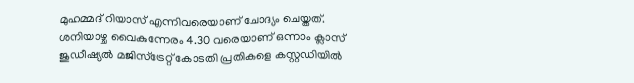മുഹമ്മദ് റിയാസ് എന്നിവരെയാണ് ചോദ്യം ചെയ്തത്. ശനിയാഴ്ച വൈകുന്നേരം 4.30 വരെയാണ് ഒന്നാം ക്ലാസ് ജുഡീഷ്യൽ മജിസ്ട്രേറ്റ് കോടതി പ്രതികളെ കസ്റ്റഡിയിൽ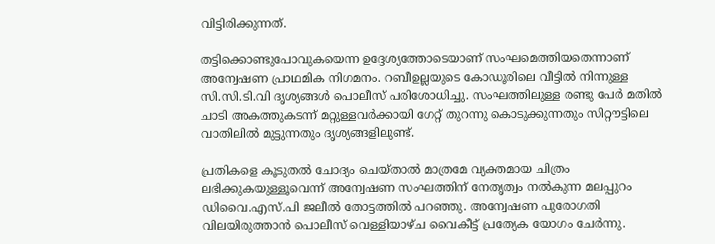വിട്ടിരിക്കുന്നത്.

തട്ടിക്കൊണ്ടുപോവുകയെന്ന ഉദ്ദേശ്യത്തോടെയാണ് സംഘമെത്തിയതെന്നാണ് അന്വേഷണ പ്രാഥമിക നിഗമനം. റബീഉല്ലയുടെ കോഡൂരിലെ വീട്ടിൽ നിന്നുള്ള സി.സി.ടി.വി ദൃശ്യങ്ങൾ പൊലീസ് പരിശോധിച്ചു. സംഘത്തിലുള്ള രണ്ടു പേർ മതിൽ ചാടി അകത്തുകടന്ന് മറ്റുള്ളവർക്കായി ഗേറ്റ് തുറന്നു കൊടുക്കുന്നതും സിറ്റൗട്ടിലെ വാതിലിൽ മുട്ടുന്നതും ദൃശ്യങ്ങളിലുണ്ട്.

പ്രതികളെ കൂടുതൽ ചോദ്യം ചെയ്താൽ മാത്രമേ വ്യക്തമായ ചിത്രം ലഭിക്കുകയുള്ളൂവെന്ന് അന്വേഷണ സംഘത്തിന് നേതൃത്വം നൽകുന്ന മലപ്പുറം ഡിവൈ.എസ്.പി ജലീൽ തോട്ടത്തിൽ പറഞ്ഞു. അന്വേഷണ പുരോഗതി വിലയിരുത്താൻ പൊലീസ് വെള്ളിയാഴ്ച വൈകീട്ട് പ്രത്യേക യോഗം ചേർന്നു.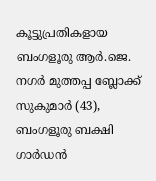കൂട്ടുപ്രതികളായ ബംഗളൂരു ആർ.ജെ. നഗർ മുത്തപ്പ ബ്ലോക്ക് സുകുമാർ (43), ബംഗളൂരു ബക്ഷി ഗാർഡൻ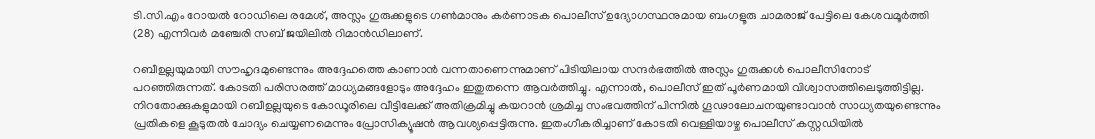ടി.സി.എം റോയൽ റോഡിലെ രമേശ്, അസ്ലം ഗുരുക്കളുടെ ഗൺമാനും കർണാടക പൊലീസ് ഉദ്യോഗസ്ഥനുമായ ബംഗളൂരു ചാമരാജ് പേട്ടിലെ കേശവമൂർത്തി (28) എന്നിവർ മഞ്ചേരി സബ് ജയിലിൽ റിമാൻഡിലാണ്.

റബീഉല്ലയുമായി സൗഹൃദമുണ്ടെന്നും അദ്ദേഹത്തെ കാണാൻ വന്നതാണെന്നുമാണ് പിടിയിലായ സന്ദർഭത്തിൽ അസ്ലം ഗുരുക്കൾ പൊലീസിനോട് പറഞ്ഞിരുന്നത്. കോടതി പരിസരത്ത് മാധ്യമങ്ങളോടും അദ്ദേഹം ഇതുതന്നെ ആവർത്തിച്ചു. എന്നാൽ, പൊലീസ് ഇത് പൂർണമായി വിശ്വാസത്തിലെടുത്തിട്ടില്ല. നിറതോക്കുകളുമായി റബീഉല്ലയുടെ കോഡൂരിലെ വീട്ടിലേക്ക് അതിക്രമിച്ചു കയറാൻ ശ്രമിച്ച സംഭവത്തിന് പിന്നിൽ ഗൂഢാലോചനയുണ്ടാവാൻ സാധ്യതയുണ്ടെന്നും പ്രതികളെ കൂടുതൽ ചോദ്യം ചെയ്യണമെന്നും പ്രോസിക്യൂഷൻ ആവശ്യപ്പെട്ടിരുന്നു. ഇതംഗീകരിച്ചാണ് കോടതി വെള്ളിയാഴ്ച പൊലീസ് കസ്റ്റഡിയിൽ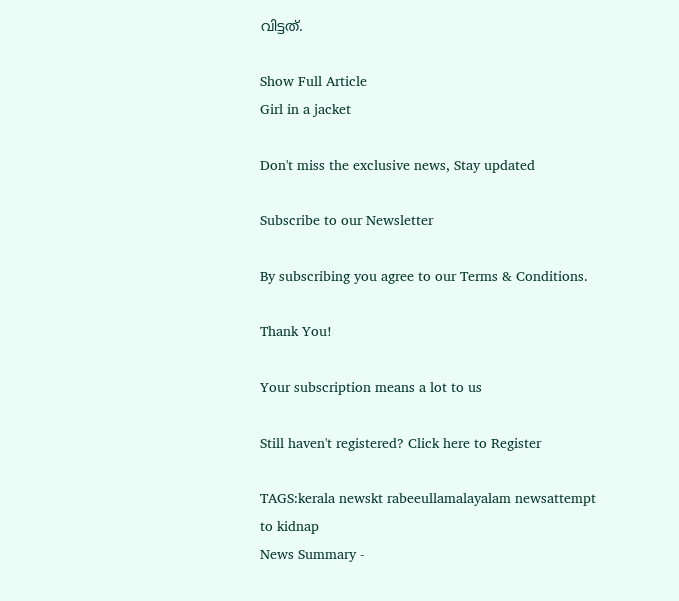വിട്ടത്.

Show Full Article
Girl in a jacket

Don't miss the exclusive news, Stay updated

Subscribe to our Newsletter

By subscribing you agree to our Terms & Conditions.

Thank You!

Your subscription means a lot to us

Still haven't registered? Click here to Register

TAGS:kerala newskt rabeeullamalayalam newsattempt to kidnap
News Summary -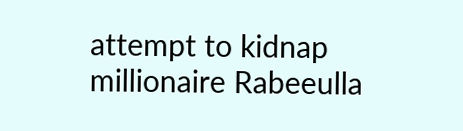attempt to kidnap millionaire Rabeeulla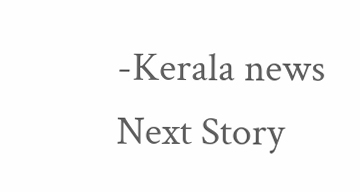-Kerala news
Next Story